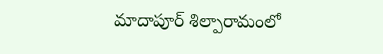మాదాపూర్ శిల్పారామంలో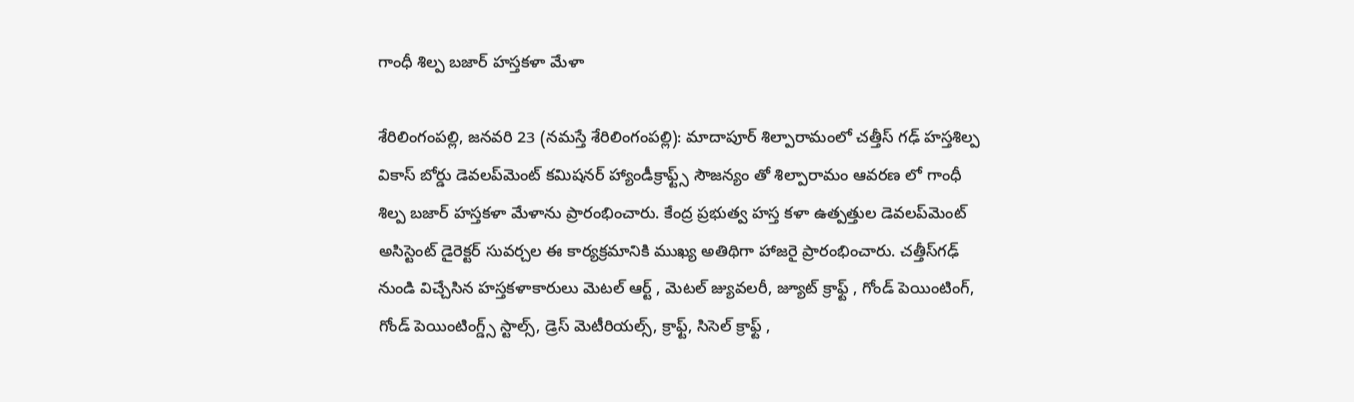గాంధీ శిల్ప బజార్ హస్తకళా మేళా

శేరిలింగంప‌ల్లి, జ‌న‌వ‌రి 23 (న‌మ‌స్తే శేరిలింగంప‌ల్లి): మాదాపూర్ శిల్పారామంలో చత్తీస్ గ‌ఢ్ హస్తశిల్ప వికాస్ బోర్డు డెవల‌ప్‌మెంట్ కమిషనర్ హ్యాండీక్రాఫ్ట్స్ సౌజన్యం తో శిల్పారామం ఆవరణ లో గాంధీ శిల్ప బజార్ హస్తకళా మేళాను ప్రారంభించారు. కేంద్ర ప్ర‌భుత్వ హ‌స్త క‌ళా ఉత్ప‌త్తుల డెవ‌ల‌ప్‌మెంట్ అసిస్టెంట్ డైరెక్ట‌ర్ సువ‌ర్చ‌ల ఈ కార్య‌క్ర‌మానికి ముఖ్య అతిథిగా హాజ‌రై ప్రారంభించారు. చత్తీస్‌గ‌ఢ్ నుండి విచ్చేసిన హస్తకళాకారులు మెటల్ ఆర్ట్ , మెటల్ జ్యువలరీ, జ్యూట్ క్రాఫ్ట్ , గోండ్ పెయింటింగ్, గోండ్ పెయింటింగ్డ్స్ స్టాల్స్, డ్రెస్ మెటీరియల్స్, క్రాఫ్ట్, సిసెల్ క్రాఫ్ట్ ,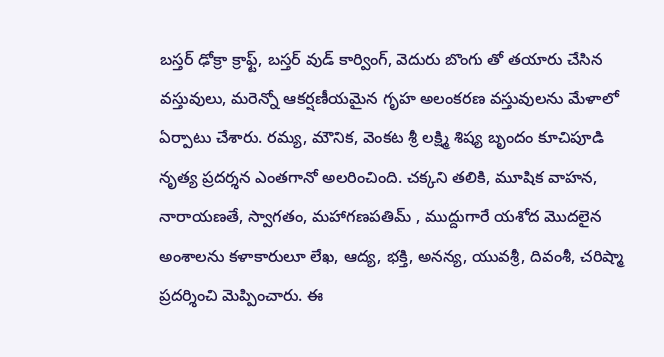బస్తర్ ఢోక్రా క్రాఫ్ట్, బస్తర్ వుడ్ కార్వింగ్, వెదురు బొంగు తో తయారు చేసిన వస్తువులు, మరెన్నో ఆకర్షణీయమైన గృహ అలంకరణ వస్తువుల‌ను మేళాలో ఏర్పాటు చేశారు. రమ్య, మౌనిక, వెంకట శ్రీ లక్ష్మి శిష్య బృందం కూచిపూడి నృత్య ప్రదర్శన ఎంతగానో అలరించింది. చక్కని తలికి, మూషిక వాహన, నారాయణతే, స్వాగతం, మహాగణపతిమ్ , ముద్దుగారే యశోద మొదలైన అంశాలను కళాకారులూ లేఖ‌, ఆద్య‌, భక్తి, అనన్య, యువశ్రీ, దివంశీ, చరిష్మా ప్రదర్శించి మెప్పించారు. ఈ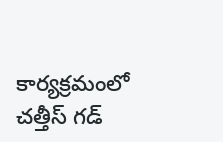కార్య‌క్ర‌మంలో చ‌త్తీస్ గ‌డ్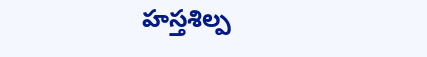హ‌స్త‌శిల్ప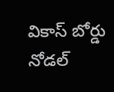వికాస్ బోర్డు నోడ‌ల్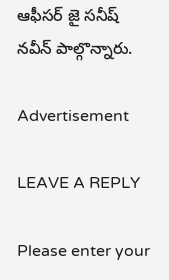ఆఫీస‌ర్ జై స‌నీష్ న‌వీన్ పాల్గొన్నారు.

Advertisement

LEAVE A REPLY

Please enter your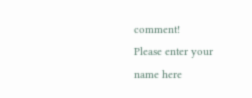comment!
Please enter your name here